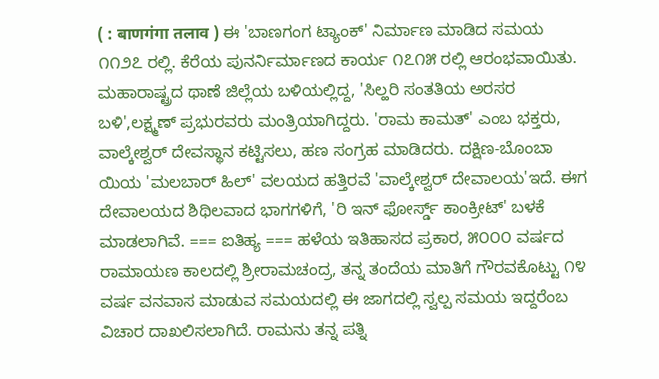( : बाणगंगा तलाव ) ಈ 'ಬಾಣಗಂಗ ಟ್ಯಾಂಕ್' ನಿರ್ಮಾಣ ಮಾಡಿದ ಸಮಯ ೧೧೨೭ ರಲ್ಲಿ. ಕೆರೆಯ ಪುನರ್ನಿರ್ಮಾಣದ ಕಾರ್ಯ ೧೭೧೫ ರಲ್ಲಿ ಆರಂಭವಾಯಿತು. ಮಹಾರಾಷ್ಟ್ರದ ಥಾಣೆ ಜಿಲ್ಲೆಯ ಬಳಿಯಲ್ಲಿದ್ದ, 'ಸಿಲ್ಹರಿ ಸಂತತಿಯ ಅರಸರ ಬಳಿ',ಲಕ್ಷ್ಮಣ್ ಪ್ರಭುರವರು ಮಂತ್ರಿಯಾಗಿದ್ದರು. 'ರಾಮ ಕಾಮತ್' ಎಂಬ ಭಕ್ತರು, ವಾಲ್ಕೇಶ್ವರ್ ದೇವಸ್ಥಾನ ಕಟ್ಟಿಸಲು, ಹಣ ಸಂಗ್ರಹ ಮಾಡಿದರು. ದಕ್ಷಿಣ-ಬೊಂಬಾ ಯಿಯ 'ಮಲಬಾರ್ ಹಿಲ್' ವಲಯದ ಹತ್ತಿರವೆ 'ವಾಲ್ಕೇಶ್ವರ್ ದೇವಾಲಯ'ಇದೆ. ಈಗ ದೇವಾಲಯದ ಶಿಥಿಲವಾದ ಭಾಗಗಳಿಗೆ, 'ರಿ ಇನ್ ಫೋರ್ಸ್ಡ್ ಕಾಂಕ್ರೀಟ್' ಬಳಕೆ ಮಾಡಲಾಗಿವೆ. === ಐತಿಹ್ಯ === ಹಳೆಯ ಇತಿಹಾಸದ ಪ್ರಕಾರ, ೫೦೦೦ ವರ್ಷದ ರಾಮಾಯಣ ಕಾಲದಲ್ಲಿ ಶ್ರೀರಾಮಚಂದ್ರ, ತನ್ನ ತಂದೆಯ ಮಾತಿಗೆ ಗೌರವಕೊಟ್ಟು ೧೪ ವರ್ಷ ವನವಾಸ ಮಾಡುವ ಸಮಯದಲ್ಲಿ ಈ ಜಾಗದಲ್ಲಿ ಸ್ವಲ್ಪ ಸಮಯ ಇದ್ದರೆಂಬ ವಿಚಾರ ದಾಖಲಿಸಲಾಗಿದೆ. ರಾಮನು ತನ್ನ ಪತ್ನಿ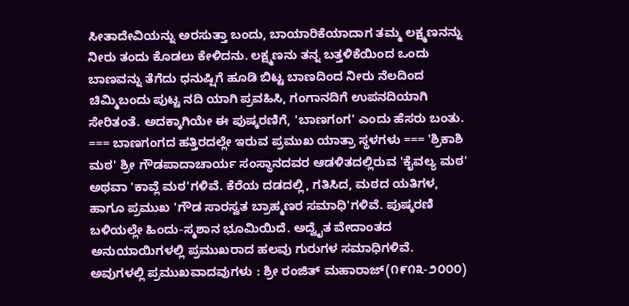ಸೀತಾದೇವಿಯನ್ನು ಅರಸುತ್ತಾ ಬಂದು, ಬಾಯಾರಿಕೆಯಾದಾಗ ತಮ್ಮ ಲಕ್ಷ್ಮಣನನ್ನು ನೀರು ತಂದು ಕೊಡಲು ಕೇಳಿದನು. ಲಕ್ಷ್ಮಣನು ತನ್ನ ಬತ್ತಳಿಕೆಯಿಂದ ಒಂದು ಬಾಣವನ್ನು ತೆಗೆದು ಧನುಷ್ಷಿಗೆ ಹೂಡಿ ಬಿಟ್ಟ ಬಾಣದಿಂದ ನೀರು ನೆಲದಿಂದ ಚಿಮ್ಮಿಬಂದು ಪುಟ್ಟ ನದಿ ಯಾಗಿ ಪ್ರವಹಿಸಿ, ಗಂಗಾನದಿಗೆ ಉಪನದಿಯಾಗಿ ಸೇರಿತಂತೆ. ಅದಕ್ಕಾಗಿಯೇ ಈ ಪುಷ್ಕರಣಿಗೆ, 'ಬಾಣಗಂಗ' ಎಂದು ಹೆಸರು ಬಂತು. === ಬಾಣಗಂಗದ ಹತ್ತಿರದಲ್ಲೇ ಇರುವ ಪ್ರಮುಖ ಯಾತ್ರಾ ಸ್ಥಳಗಳು === 'ಶ್ರಿಕಾಶಿ ಮಠ' ಶ್ರೀ ಗೌಡಪಾದಾಚಾರ್ಯ ಸಂಸ್ಥಾನದವರ ಆಡಳಿತದಲ್ಲಿರುವ 'ಕೈವಲ್ಯ ಮಠ' ಅಥವಾ 'ಕಾವ್ಲೆ ಮಠ'ಗಳಿವೆ. ಕೆರೆಯ ದಡದಲ್ಲಿ, ಗತಿಸಿದ, ಮಠದ ಯತಿಗಳ, ಹಾಗೂ ಪ್ರಮುಖ 'ಗೌಡ ಸಾರಸ್ವತ ಬ್ರಾಹ್ಮಣರ ಸಮಾಧಿ'ಗಳಿವೆ. ಪುಷ್ಕರಣಿ ಬಳಿಯಲ್ಲೇ ಹಿಂದು-ಸ್ಮಶಾನ ಭೂಮಿಯಿದೆ. ಅದ್ವೈತ ವೇದಾಂತದ ಅನುಯಾಯಿಗಳಲ್ಲಿ ಪ್ರಮುಖರಾದ ಹಲವು ಗುರುಗಳ ಸಮಾಧಿಗಳಿವೆ. ಅವುಗಳಲ್ಲಿ ಪ್ರಮುಖವಾದವುಗಳು : ಶ್ರೀ ರಂಜಿತ್ ಮಹಾರಾಜ್(೧೯೧೩-೨೦೦೦)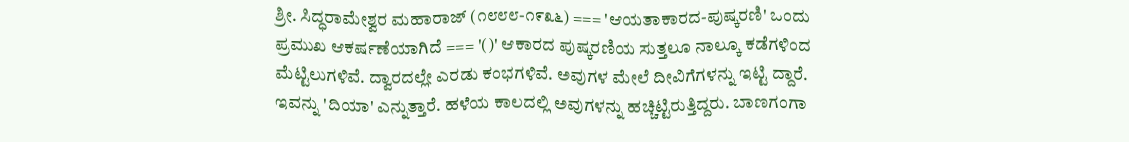ಶ್ರೀ. ಸಿದ್ಧರಾಮೇಶ್ವರ ಮಹಾರಾಜ್ (೧೮೮೮-೧೯೩೬) === 'ಆಯತಾಕಾರದ-ಪುಷ್ಕರಣಿ' ಒಂದು ಪ್ರಮುಖ ಆಕರ್ಷಣೆಯಾಗಿದೆ === '()' ಆಕಾರದ ಪುಷ್ಕರಣಿಯ ಸುತ್ತಲೂ ನಾಲ್ಕೂ ಕಡೆಗಳಿಂದ ಮೆಟ್ಟಿಲುಗಳಿವೆ. ದ್ವಾರದಲ್ಲೇ ಎರಡು ಕಂಭಗಳಿವೆ. ಅವುಗಳ ಮೇಲೆ ದೀವಿಗೆಗಳನ್ನು ಇಟ್ಟಿ ದ್ದಾರೆ. ಇವನ್ನು 'ದಿಯಾ' ಎನ್ನುತ್ತಾರೆ. ಹಳೆಯ ಕಾಲದಲ್ಲಿ ಅವುಗಳನ್ನು ಹಚ್ಚಿಟ್ಟಿರುತ್ತಿದ್ದರು. ಬಾಣಗಂಗಾ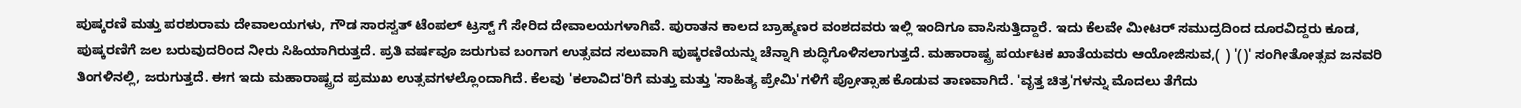ಪುಷ್ಕರಣಿ ಮತ್ತು ಪರಶುರಾಮ ದೇವಾಲಯಗಳು, ಗೌಡ ಸಾರಸ್ವತ್ ಟೆಂಪಲ್ ಟ್ರಸ್ಟ್ ಗೆ ಸೇರಿದ ದೇವಾಲಯಗಳಾಗಿವೆ. ಪುರಾತನ ಕಾಲದ ಬ್ರಾಹ್ಮಣರ ವಂಶದವರು ಇಲ್ಲಿ ಇಂದಿಗೂ ವಾಸಿಸುತ್ತಿದ್ದಾರೆ. ಇದು ಕೆಲವೇ ಮೀಟರ್ ಸಮುದ್ರದಿಂದ ದೂರವಿದ್ದರು ಕೂಡ, ಪುಷ್ಕರಣಿಗೆ ಜಲ ಬರುವುದರಿಂದ ನೀರು ಸಿಹಿಯಾಗಿರುತ್ತದೆ. ಪ್ರತಿ ವರ್ಷವೂ ಜರುಗುವ ಬಂಗಾಗ ಉತ್ಸವದ ಸಲುವಾಗಿ ಪುಷ್ಕರಣಿಯನ್ನು ಚೆನ್ನಾಗಿ ಶುದ್ಧಿಗೊಳಿಸಲಾಗುತ್ತದೆ. ಮಹಾರಾಷ್ಟ್ರ ಪರ್ಯಟಕ ಖಾತೆಯವರು ಆಯೋಜಿಸುವ,( ) '()' ಸಂಗೀತೋತ್ಸವ ಜನವರಿ ತಿಂಗಳಿನಲ್ಲಿ, ಜರುಗುತ್ತದೆ. ಈಗ ಇದು ಮಹಾರಾಷ್ಟ್ರದ ಪ್ರಮುಖ ಉತ್ಸವಗಳಲ್ಲೊಂದಾಗಿದೆ. ಕೆಲವು 'ಕಲಾವಿದ'ರಿಗೆ ಮತ್ತು ಮತ್ತು 'ಸಾಹಿತ್ಯ ಪ್ರೇಮಿ'ಗಳಿಗೆ ಪ್ರೋತ್ಸಾಹ ಕೊಡುವ ತಾಣವಾಗಿದೆ. 'ವೃತ್ತ ಚಿತ್ರ'ಗಳನ್ನು ಮೊದಲು ತೆಗೆದು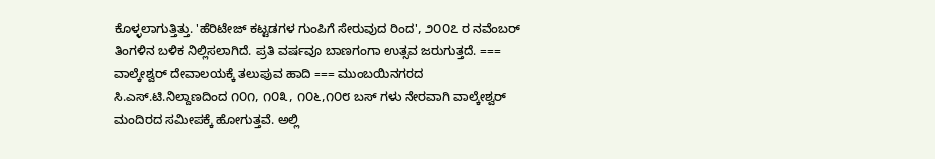ಕೊಳ್ಳಲಾಗುತ್ತಿತ್ತು. 'ಹೆರಿಟೇಜ್ ಕಟ್ಟಡಗಳ ಗುಂಪಿಗೆ ಸೇರುವುದ ರಿಂದ', ೨೦೦೭ ರ ನವೆಂಬರ್ ತಿಂಗಳಿನ ಬಳಿಕ ನಿಲ್ಲಿಸಲಾಗಿದೆ. ಪ್ರತಿ ವರ್ಷವೂ ಬಾಣಗಂಗಾ ಉತ್ಸವ ಜರುಗುತ್ತದೆ. === ವಾಲ್ಕೇಶ್ವರ್ ದೇವಾಲಯಕ್ಕೆ ತಲುಪುವ ಹಾದಿ === ಮುಂಬಯಿನಗರದ ಸಿ.ಎಸ್.ಟಿ.ನಿಲ್ದಾಣದಿಂದ ೧೦೧, ೧೦೩, ೧೦೬,೧೦೮ ಬಸ್ ಗಳು ನೇರವಾಗಿ ವಾಲ್ಕೇಶ್ವರ್ ಮಂದಿರದ ಸಮೀಪಕ್ಕೆ ಹೋಗುತ್ತವೆ. ಅಲ್ಲಿ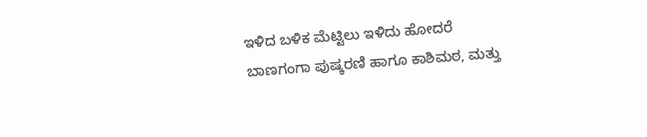ಇಳಿದ ಬಳಿಕ ಮೆಟ್ಟಿಲು ಇಳಿದು ಹೋದರೆ ಬಾಣಗಂಗಾ ಪುಷ್ಕರಣಿ ಹಾಗೂ ಕಾಶಿಮಠ, ಮತ್ತು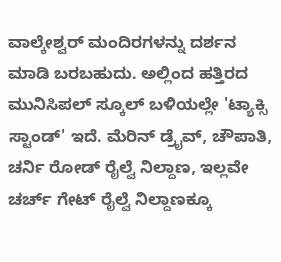ವಾಲ್ಕೇಶ್ವರ್ ಮಂದಿರಗಳನ್ನು ದರ್ಶನ ಮಾಡಿ ಬರಬಹುದು. ಅಲ್ಲಿಂದ ಹತ್ತಿರದ ಮುನಿಸಿಪಲ್ ಸ್ಕೂಲ್ ಬಳಿಯಲ್ಲೇ 'ಟ್ಯಾಕ್ಸಿ ಸ್ಟಾಂಡ್' ಇದೆ. ಮೆರಿನ್ ಡ್ರೈವ್, ಚೌಪಾತಿ, ಚರ್ನಿ ರೋಡ್ ರೈಲ್ವೆ ನಿಲ್ದಾಣ, ಇಲ್ಲವೇ ಚರ್ಚ್ ಗೇಟ್ ರೈಲ್ವೆ ನಿಲ್ದಾಣಕ್ಕೂ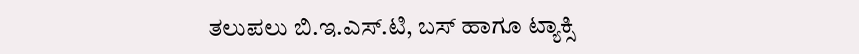ತಲುಪಲು ಬಿ.ಇ.ಎಸ್.ಟಿ, ಬಸ್ ಹಾಗೂ ಟ್ಯಾಕ್ಸಿ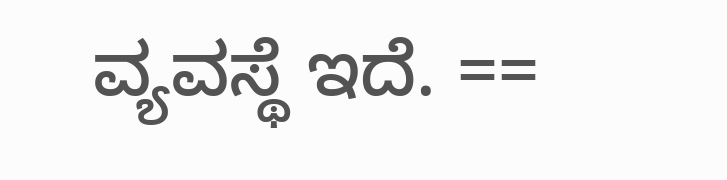ವ್ಯವಸ್ಥೆ ಇದೆ. ==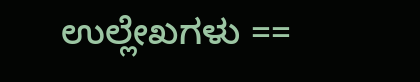ಉಲ್ಲೇಖಗಳು ==